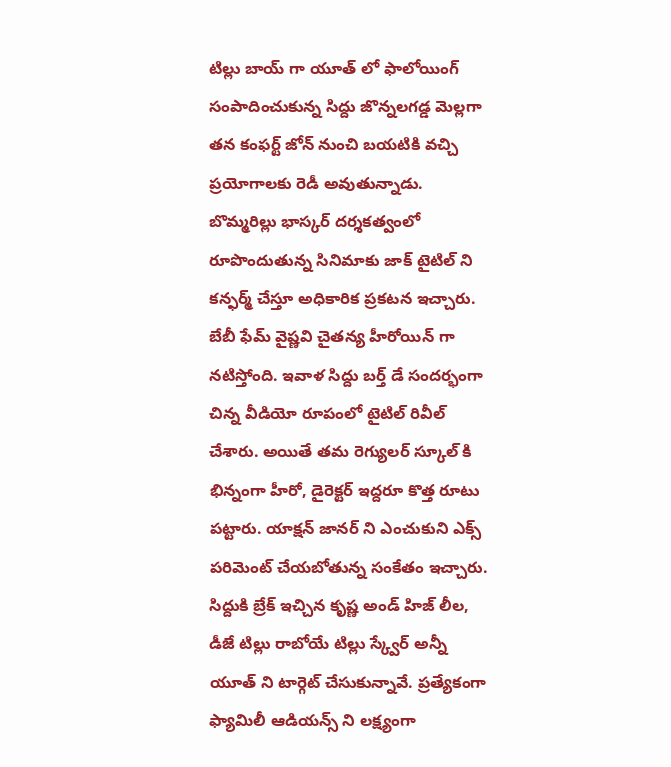టిల్లు బాయ్ గా యూత్ లో ఫాలోయింగ్ సంపాదించుకున్న సిద్దు జొన్నలగడ్డ మెల్లగా తన కంఫర్ట్ జోన్ నుంచి బయటికి వచ్చి ప్రయోగాలకు రెడీ అవుతున్నాడు. బొమ్మరిల్లు భాస్కర్ దర్శకత్వంలో రూపొందుతున్న సినిమాకు జాక్ టైటిల్ ని కన్ఫర్మ్ చేస్తూ అధికారిక ప్రకటన ఇచ్చారు. బేబీ ఫేమ్ వైష్ణవి చైతన్య హీరోయిన్ గా నటిస్తోంది. ఇవాళ సిద్దు బర్త్ డే సందర్భంగా చిన్న వీడియో రూపంలో టైటిల్ రివీల్ చేశారు. అయితే తమ రెగ్యులర్ స్కూల్ కి భిన్నంగా హీరో, డైరెక్టర్ ఇద్దరూ కొత్త రూటు పట్టారు. యాక్షన్ జానర్ ని ఎంచుకుని ఎక్స్ పరిమెంట్ చేయబోతున్న సంకేతం ఇచ్చారు.
సిద్దుకి బ్రేక్ ఇచ్చిన కృష్ణ అండ్ హిజ్ లీల, డీజే టిల్లు రాబోయే టిల్లు స్క్వేర్ అన్నీ యూత్ ని టార్గెట్ చేసుకున్నావే. ప్రత్యేకంగా ఫ్యామిలీ ఆడియన్స్ ని లక్ష్యంగా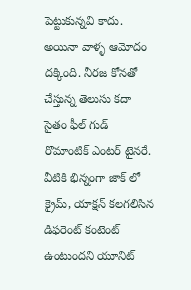పెట్టుకున్నవి కాదు. అయినా వాళ్ళ ఆమోదం దక్కింది. నీరజ కోనతో చేస్తున్న తెలుసు కదా సైతం ఫీల్ గుడ్ రొమాంటిక్ ఎంటర్ టైనరే. వీటికి భిన్నంగా జాక్ లో క్రైమ్, యాక్షన్ కలగలిసిన డిఫరెంట్ కంటెంట్ ఉంటుందని యూనిట్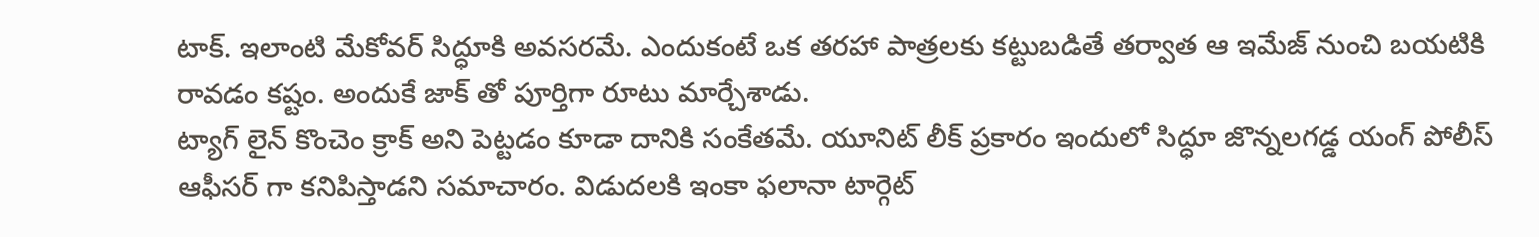టాక్. ఇలాంటి మేకోవర్ సిద్ధూకి అవసరమే. ఎందుకంటే ఒక తరహా పాత్రలకు కట్టుబడితే తర్వాత ఆ ఇమేజ్ నుంచి బయటికి రావడం కష్టం. అందుకే జాక్ తో పూర్తిగా రూటు మార్చేశాడు.
ట్యాగ్ లైన్ కొంచెం క్రాక్ అని పెట్టడం కూడా దానికి సంకేతమే. యూనిట్ లీక్ ప్రకారం ఇందులో సిద్ధూ జొన్నలగడ్డ యంగ్ పోలీస్ ఆఫీసర్ గా కనిపిస్తాడని సమాచారం. విడుదలకి ఇంకా ఫలానా టార్గెట్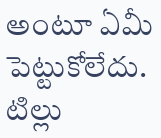అంటూ ఏమీ పెట్టుకోలేదు. టిల్లు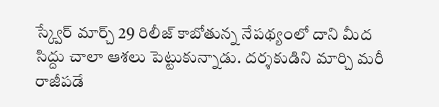స్క్వేర్ మార్చ్ 29 రిలీజ్ కాబోతున్న నేపథ్యంలో దాని మీద సిద్దు చాలా ఆశలు పెట్టుకున్నాడు. దర్శకుడిని మార్చి మరీ రాజీపడే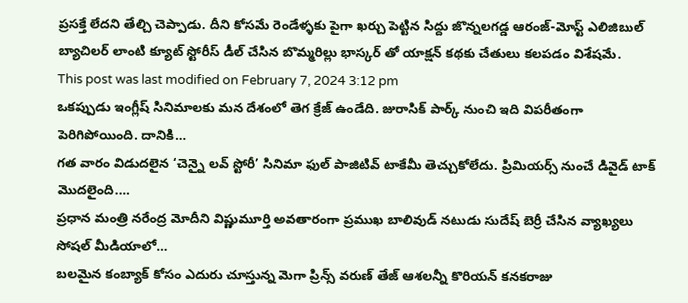ప్రసక్తే లేదని తేల్చి చెప్పాడు. దీని కోసమే రెండేళ్ళకు పైగా ఖర్చు పెట్టిన సిద్దు జొన్నలగడ్డ ఆరంజ్-మోస్ట్ ఎలిజిబుల్ బ్యాచిలర్ లాంటి క్యూట్ స్టోరీస్ డీల్ చేసిన బొమ్మరిల్లు భాస్కర్ తో యాక్షన్ కథకు చేతులు కలపడం విశేషమే.
This post was last modified on February 7, 2024 3:12 pm
ఒకప్పుడు ఇంగ్లీష్ సినిమాలకు మన దేశంలో తెగ క్రేజ్ ఉండేది. జురాసిక్ పార్క్ నుంచి ఇది విపరీతంగా పెరిగిపోయింది. దానికి…
గత వారం విడుదలైన ‘చెన్నై లవ్ స్టోరీ’ సినిమా ఫుల్ పాజిటివ్ టాకేమీ తెచ్చుకోలేదు. ప్రిమియర్స్ నుంచే డివైడ్ టాక్ మొదలైంది.…
ప్రధాన మంత్రి నరేంద్ర మోదీని విష్ణుమూర్తి అవతారంగా ప్రముఖ బాలివుడ్ నటుడు సుదేష్ బెర్రీ చేసిన వ్యాఖ్యలు సోషల్ మీడియాలో…
బలమైన కంబ్యాక్ కోసం ఎదురు చూస్తున్న మెగా ప్రిన్స్ వరుణ్ తేజ్ ఆశలన్నీ కొరియన్ కనకరాజు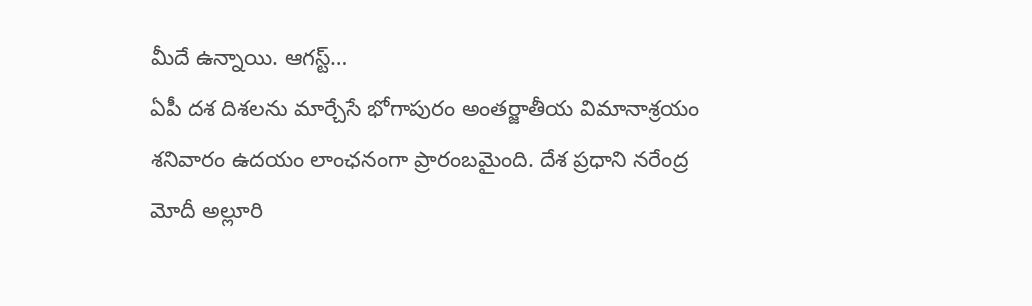మీదే ఉన్నాయి. ఆగస్ట్…
ఏపీ దశ దిశలను మార్చేసే భోగాపురం అంతర్జాతీయ విమానాశ్రయం శనివారం ఉదయం లాంఛనంగా ప్రారంబమైంది. దేశ ప్రధాని నరేంద్ర మోదీ అల్లూరి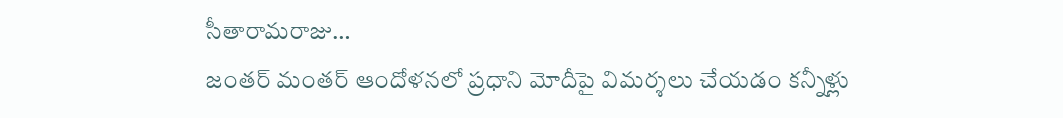సీతారామరాజు…
జంతర్ మంతర్ ఆందోళనలో ప్రధాని మోదీపై విమర్శలు చేయడం కన్నీళ్లు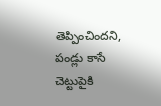తెప్పించిందని, పండ్లు కాసే చెట్టుపైకి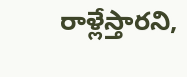రాళ్లేస్తారని,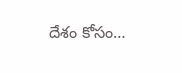దేశం కోసం…